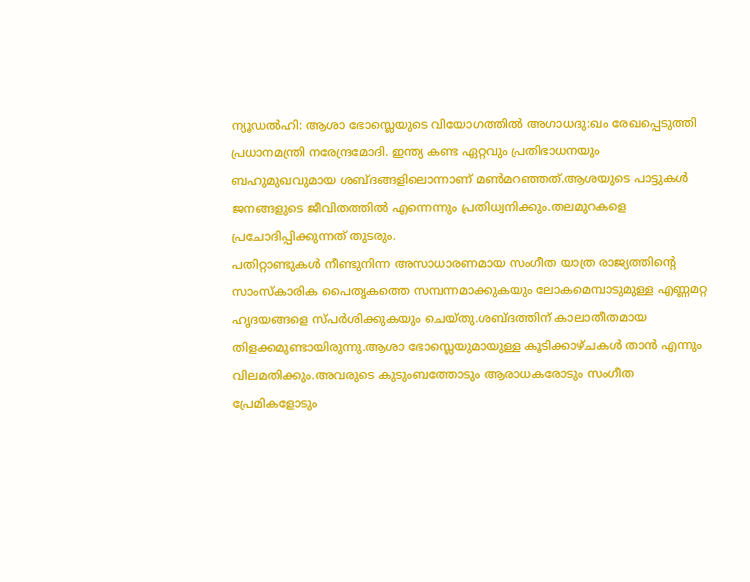ന്യൂഡൽഹി: ആശാ ഭോസ്ലെയുടെ വിയോഗത്തിൽ അഗാധദു:ഖം രേഖപ്പെടുത്തി പ്രധാനമന്ത്രി നരേന്ദ്രമോദി. ഇന്ത്യ കണ്ട ഏറ്റവും പ്രതിഭാധനയും ബഹുമുഖവുമായ ശബ്ദങ്ങളിലൊന്നാണ് മൺമറഞ്ഞത്.ആശയുടെ പാട്ടുകൾ ജനങ്ങളുടെ ജീവിതത്തിൽ എന്നെന്നും പ്രതിധ്വനിക്കും.തലമുറകളെ പ്രചോദിപ്പിക്കുന്നത് തുടരും.
പതിറ്റാണ്ടുകൾ നീണ്ടുനിന്ന അസാധാരണമായ സംഗീത യാത്ര രാജ്യത്തിന്റെ സാംസ്കാരിക പൈതൃകത്തെ സമ്പന്നമാക്കുകയും ലോകമെമ്പാടുമുള്ള എണ്ണമറ്റ ഹൃദയങ്ങളെ സ്പർശിക്കുകയും ചെയ്തു.ശബ്ദത്തിന് കാലാതീതമായ തിളക്കമുണ്ടായിരുന്നു.ആശാ ഭോസ്ലെയുമായുള്ള കൂടിക്കാഴ്ചകൾ താൻ എന്നും വിലമതിക്കും.അവരുടെ കുടുംബത്തോടും ആരാധകരോടും സംഗീത പ്രേമികളോടും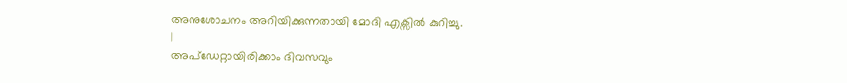അനുശോചനം അറിയിക്കുന്നതായി മോദി എക്സിൽ കുറിച്ചു.
|
അപ്ഡേറ്റായിരിക്കാം ദിവസവും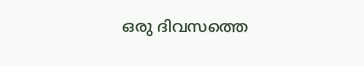ഒരു ദിവസത്തെ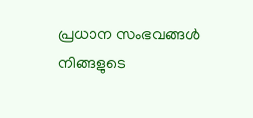പ്രധാന സംഭവങ്ങൾ നിങ്ങളുടെ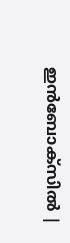ഇൻബോക്സിൽ |